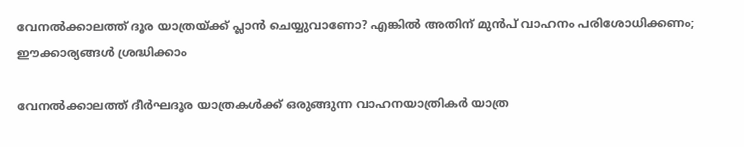വേനൽക്കാലത്ത് ദൂര യാത്രയ്ക്ക് പ്ലാൻ ചെയ്യുവാണോ? എങ്കിൽ അതിന് മുൻപ് വാഹനം പരിശോധിക്കണം; ഈക്കാര്യങ്ങൾ ശ്രദ്ധിക്കാം

വേനൽക്കാലത്ത് ദീർഘദൂര യാത്രകൾക്ക് ഒരുങ്ങുന്ന വാഹനയാത്രികർ യാത്ര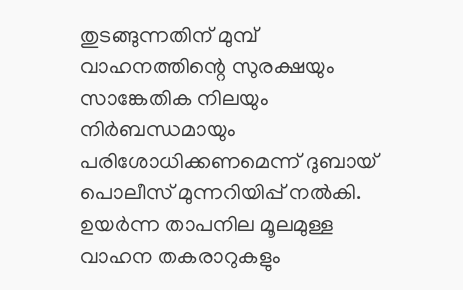തുടങ്ങുന്നതിന് മുമ്പ് വാഹനത്തിന്റെ സുരക്ഷയും സാങ്കേതിക നിലയും നിർബന്ധമായും പരിശോധിക്കണമെന്ന് ദുബായ് പൊലീസ് മുന്നറിയിപ്പ് നൽകി. ഉയർന്ന താപനില മൂലമുള്ള വാഹന തകരാറുകളും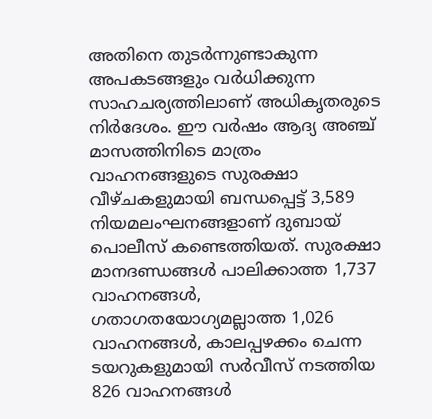അതിനെ തുടർന്നുണ്ടാകുന്ന അപകടങ്ങളും വർധിക്കുന്ന സാഹചര്യത്തിലാണ് അധികൃതരുടെ നിർദേശം. ഈ വർഷം ആദ്യ അഞ്ച് മാസത്തിനിടെ മാത്രം വാഹനങ്ങളുടെ സുരക്ഷാ വീഴ്ചകളുമായി ബന്ധപ്പെട്ട് 3,589 നിയമലംഘനങ്ങളാണ് ദുബായ് പൊലീസ് കണ്ടെത്തിയത്. സുരക്ഷാ മാനദണ്ഡങ്ങൾ പാലിക്കാത്ത 1,737 വാഹനങ്ങൾ, ഗതാഗതയോഗ്യമല്ലാത്ത 1,026 വാഹനങ്ങൾ, കാലപ്പഴക്കം ചെന്ന ടയറുകളുമായി സർവീസ് നടത്തിയ 826 വാഹനങ്ങൾ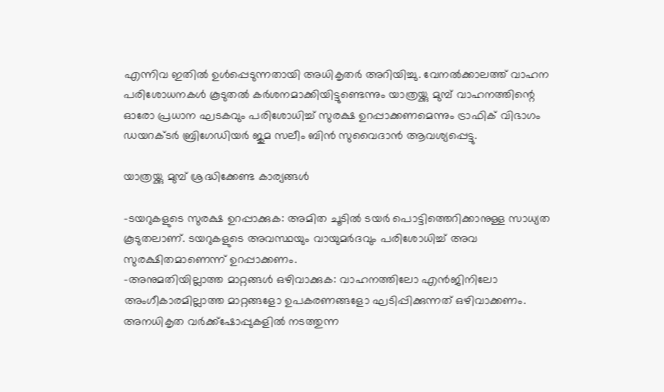എന്നിവ ഇതിൽ ഉൾപ്പെടുന്നതായി അധികൃതർ അറിയിച്ചു. വേനൽക്കാലത്ത് വാഹന പരിശോധനകൾ കൂടുതൽ കർശനമാക്കിയിട്ടുണ്ടെന്നും യാത്രയ്ക്കു മുമ്പ് വാഹനത്തിന്റെ ഓരോ പ്രധാന ഘടകവും പരിശോധിച്ച് സുരക്ഷ ഉറപ്പാക്കണമെന്നും ട്രാഫിക് വിഭാഗം ഡയറക്ടർ ബ്രിഗേഡിയർ ജുമ സലീം ബിൻ സുവൈദാൻ ആവശ്യപ്പെട്ടു.

യാത്രയ്ക്കു മുമ്പ് ശ്രദ്ധിക്കേണ്ട കാര്യങ്ങൾ

-ടയറുകളുടെ സുരക്ഷ ഉറപ്പാക്കുക: അമിത ചൂടിൽ ടയർ പൊട്ടിത്തെറിക്കാനുള്ള സാധ്യത കൂടുതലാണ്. ടയറുകളുടെ അവസ്ഥയും വായുമർദവും പരിശോധിച്ച് അവ സുരക്ഷിതമാണെന്ന് ഉറപ്പാക്കണം.
-അനുമതിയില്ലാത്ത മാറ്റങ്ങൾ ഒഴിവാക്കുക: വാഹനത്തിലോ എൻജിനിലോ അംഗീകാരമില്ലാത്ത മാറ്റങ്ങളോ ഉപകരണങ്ങളോ ഘടിപ്പിക്കുന്നത് ഒഴിവാക്കണം. അനധികൃത വർക്ക്‌ഷോപ്പുകളിൽ നടത്തുന്ന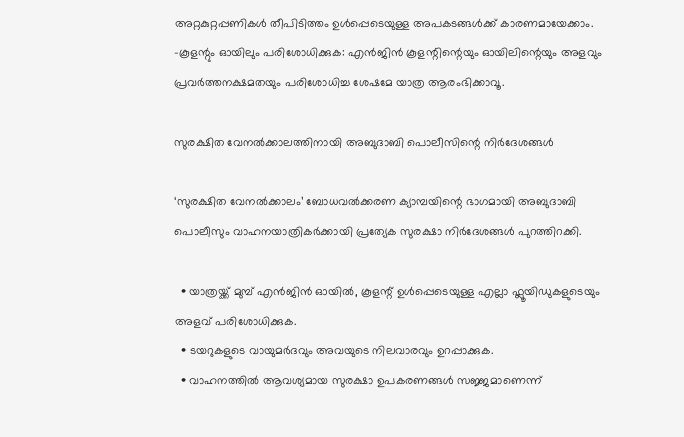അറ്റകുറ്റപ്പണികൾ തീപിടിത്തം ഉൾപ്പെടെയുള്ള അപകടങ്ങൾക്ക് കാരണമായേക്കാം.
-കൂളന്റും ഓയിലും പരിശോധിക്കുക: എൻജിൻ കൂളന്റിന്റെയും ഓയിലിന്റെയും അളവും പ്രവർത്തനക്ഷമതയും പരിശോധിച്ച ശേഷമേ യാത്ര ആരംഭിക്കാവൂ.

സുരക്ഷിത വേനൽക്കാലത്തിനായി അബുദാബി പൊലീസിന്റെ നിർദേശങ്ങൾ

‘സുരക്ഷിത വേനൽക്കാലം’ ബോധവൽക്കരണ ക്യാമ്പയിന്റെ ഭാഗമായി അബുദാബി പൊലീസും വാഹനയാത്രികർക്കായി പ്രത്യേക സുരക്ഷാ നിർദേശങ്ങൾ പുറത്തിറക്കി.

  • യാത്രയ്ക്ക് മുമ്പ് എൻജിൻ ഓയിൽ, കൂളന്റ് ഉൾപ്പെടെയുള്ള എല്ലാ ഫ്ലൂയിഡുകളുടെയും അളവ് പരിശോധിക്കുക.
  • ടയറുകളുടെ വായുമർദവും അവയുടെ നിലവാരവും ഉറപ്പാക്കുക.
  • വാഹനത്തിൽ ആവശ്യമായ സുരക്ഷാ ഉപകരണങ്ങൾ സജ്ജമാണെന്ന്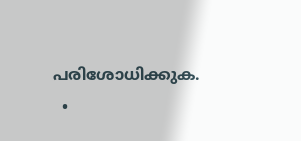പരിശോധിക്കുക.
  •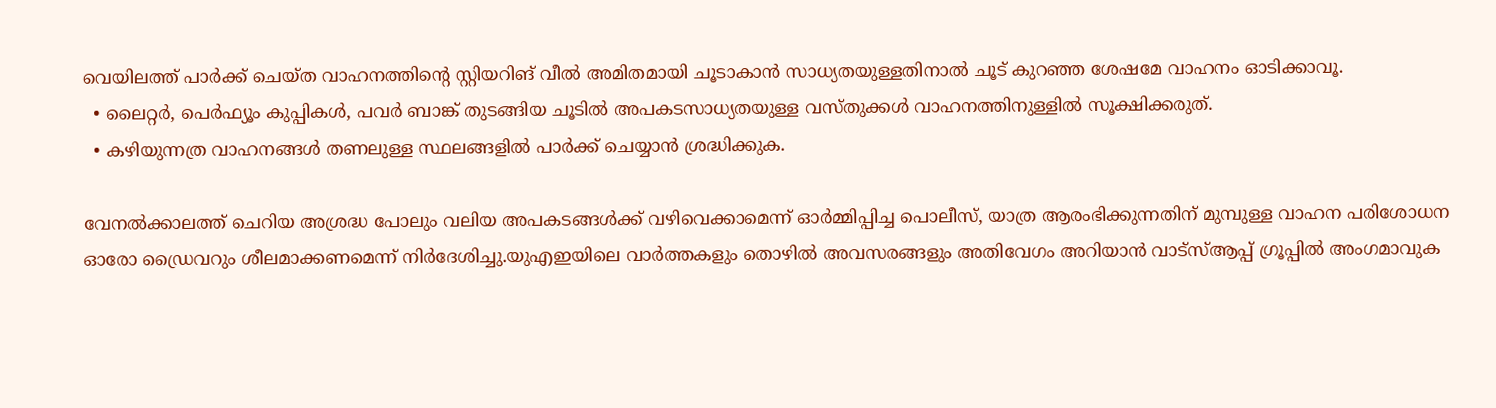വെയിലത്ത് പാർക്ക് ചെയ്ത വാഹനത്തിന്റെ സ്റ്റിയറിങ് വീൽ അമിതമായി ചൂടാകാൻ സാധ്യതയുള്ളതിനാൽ ചൂട് കുറഞ്ഞ ശേഷമേ വാഹനം ഓടിക്കാവൂ.
  • ലൈറ്റർ, പെർഫ്യൂം കുപ്പികൾ, പവർ ബാങ്ക് തുടങ്ങിയ ചൂടിൽ അപകടസാധ്യതയുള്ള വസ്തുക്കൾ വാഹനത്തിനുള്ളിൽ സൂക്ഷിക്കരുത്.
  • കഴിയുന്നത്ര വാഹനങ്ങൾ തണലുള്ള സ്ഥലങ്ങളിൽ പാർക്ക് ചെയ്യാൻ ശ്രദ്ധിക്കുക.

വേനൽക്കാലത്ത് ചെറിയ അശ്രദ്ധ പോലും വലിയ അപകടങ്ങൾക്ക് വഴിവെക്കാമെന്ന് ഓർമ്മിപ്പിച്ച പൊലീസ്, യാത്ര ആരംഭിക്കുന്നതിന് മുമ്പുള്ള വാഹന പരിശോധന ഓരോ ഡ്രൈവറും ശീലമാക്കണമെന്ന് നിർദേശിച്ചു.യുഎഇയിലെ വാർത്തകളും തൊഴിൽ അവസരങ്ങളും അതിവേഗം അറിയാൻ വാട്സ്ആപ്പ് ഗ്രൂപ്പിൽ അംഗമാവുക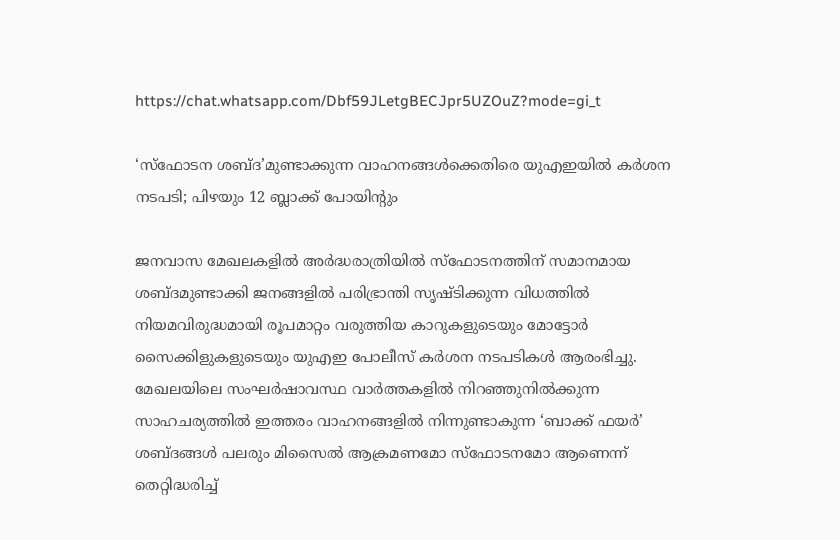https://chat.whatsapp.com/Dbf59JLetgBECJpr5UZOuZ?mode=gi_t

‘സ്ഫോടന ശബ്ദ’മുണ്ടാക്കുന്ന വാഹനങ്ങൾക്കെതിരെ യുഎഇയിൽ കർശന നടപടി; പിഴയും 12 ബ്ലാക്ക് പോയിന്റും

ജനവാസ മേഖലകളിൽ അർദ്ധരാത്രിയിൽ സ്ഫോടനത്തിന് സമാനമായ ശബ്ദമുണ്ടാക്കി ജനങ്ങളിൽ പരിഭ്രാന്തി സൃഷ്ടിക്കുന്ന വിധത്തിൽ നിയമവിരുദ്ധമായി രൂപമാറ്റം വരുത്തിയ കാറുകളുടെയും മോട്ടോർ സൈക്കിളുകളുടെയും യുഎഇ പോലീസ് കർശന നടപടികൾ ആരംഭിച്ചു. മേഖലയിലെ സംഘർഷാവസ്ഥ വാർത്തകളിൽ നിറഞ്ഞുനിൽക്കുന്ന സാഹചര്യത്തിൽ ഇത്തരം വാഹനങ്ങളിൽ നിന്നുണ്ടാകുന്ന ‘ബാക്ക് ഫയർ’ ശബ്ദങ്ങൾ പലരും മിസൈൽ ആക്രമണമോ സ്ഫോടനമോ ആണെന്ന് തെറ്റിദ്ധരിച്ച്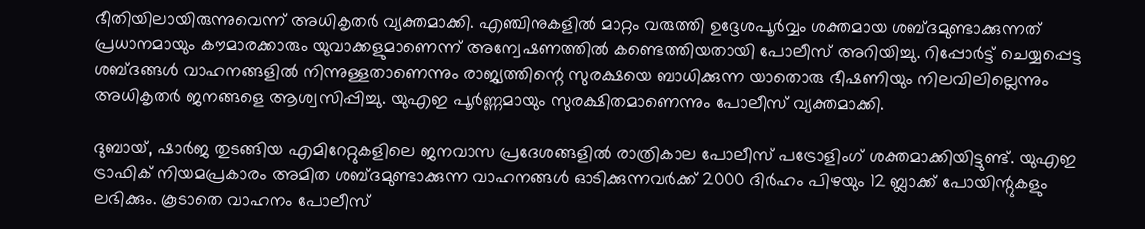ഭീതിയിലായിരുന്നുവെന്ന് അധികൃതർ വ്യക്തമാക്കി. എഞ്ചിനുകളിൽ മാറ്റം വരുത്തി ഉദ്ദേശപൂർവ്വം ശക്തമായ ശബ്ദമുണ്ടാക്കുന്നത് പ്രധാനമായും കൗമാരക്കാരും യുവാക്കളുമാണെന്ന് അന്വേഷണത്തിൽ കണ്ടെത്തിയതായി പോലീസ് അറിയിച്ചു. റിപ്പോർട്ട് ചെയ്യപ്പെട്ട ശബ്ദങ്ങൾ വാഹനങ്ങളിൽ നിന്നുള്ളതാണെന്നും രാജ്യത്തിന്റെ സുരക്ഷയെ ബാധിക്കുന്ന യാതൊരു ഭീഷണിയും നിലവിലില്ലെന്നും അധികൃതർ ജനങ്ങളെ ആശ്വസിപ്പിച്ചു. യുഎഇ പൂർണ്ണമായും സുരക്ഷിതമാണെന്നും പോലീസ് വ്യക്തമാക്കി.

ദുബായ്, ഷാർജ തുടങ്ങിയ എമിറേറ്റുകളിലെ ജനവാസ പ്രദേശങ്ങളിൽ രാത്രികാല പോലീസ് പട്രോളിംഗ് ശക്തമാക്കിയിട്ടുണ്ട്. യുഎഇ ട്രാഫിക് നിയമപ്രകാരം അമിത ശബ്ദമുണ്ടാക്കുന്ന വാഹനങ്ങൾ ഓടിക്കുന്നവർക്ക് 2000 ദിർഹം പിഴയും 12 ബ്ലാക്ക് പോയിന്റുകളും ലഭിക്കും. കൂടാതെ വാഹനം പോലീസ്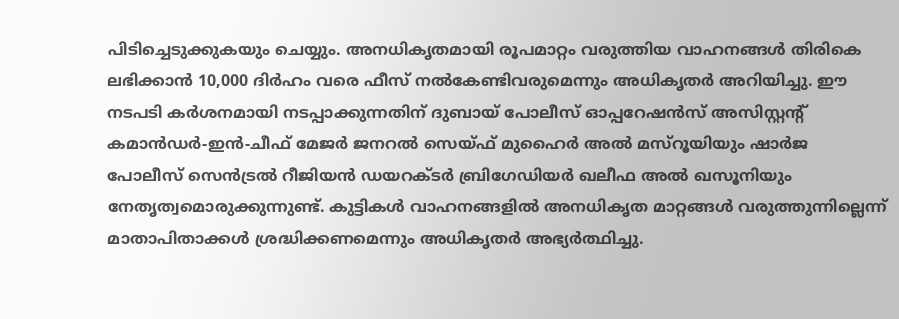പിടിച്ചെടുക്കുകയും ചെയ്യും. അനധികൃതമായി രൂപമാറ്റം വരുത്തിയ വാഹനങ്ങൾ തിരികെ ലഭിക്കാൻ 10,000 ദിർഹം വരെ ഫീസ് നൽകേണ്ടിവരുമെന്നും അധികൃതർ അറിയിച്ചു. ഈ നടപടി കർശനമായി നടപ്പാക്കുന്നതിന് ദുബായ് പോലീസ് ഓപ്പറേഷൻസ് അസിസ്റ്റന്റ് കമാൻഡർ-ഇൻ-ചീഫ് മേജർ ജനറൽ സെയ്ഫ് മുഹൈർ അൽ മസ്‌റൂയിയും ഷാർജ പോലീസ് സെൻട്രൽ റീജിയൻ ഡയറക്ടർ ബ്രിഗേഡിയർ ഖലീഫ അൽ ഖസൂനിയും നേതൃത്വമൊരുക്കുന്നുണ്ട്. കുട്ടികൾ വാഹനങ്ങളിൽ അനധികൃത മാറ്റങ്ങൾ വരുത്തുന്നില്ലെന്ന് മാതാപിതാക്കൾ ശ്രദ്ധിക്കണമെന്നും അധികൃതർ അഭ്യർത്ഥിച്ചു.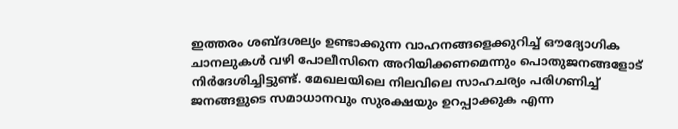ഇത്തരം ശബ്ദശല്യം ഉണ്ടാക്കുന്ന വാഹനങ്ങളെക്കുറിച്ച് ഔദ്യോഗിക ചാനലുകൾ വഴി പോലീസിനെ അറിയിക്കണമെന്നും പൊതുജനങ്ങളോട് നിർദേശിച്ചിട്ടുണ്ട്. മേഖലയിലെ നിലവിലെ സാഹചര്യം പരിഗണിച്ച് ജനങ്ങളുടെ സമാധാനവും സുരക്ഷയും ഉറപ്പാക്കുക എന്ന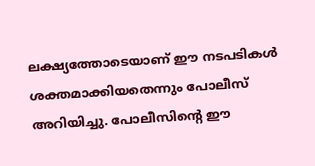ലക്ഷ്യത്തോടെയാണ് ഈ നടപടികൾ ശക്തമാക്കിയതെന്നും പോലീസ് അറിയിച്ചു. പോലീസിന്റെ ഈ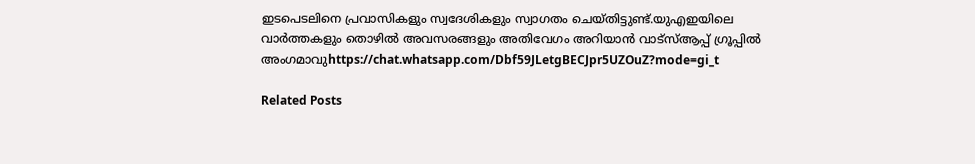ഇടപെടലിനെ പ്രവാസികളും സ്വദേശികളും സ്വാഗതം ചെയ്തിട്ടുണ്ട്.യുഎഇയിലെ വാർത്തകളും തൊഴിൽ അവസരങ്ങളും അതിവേഗം അറിയാൻ വാട്സ്ആപ്പ് ഗ്രൂപ്പിൽ അംഗമാവുhttps://chat.whatsapp.com/Dbf59JLetgBECJpr5UZOuZ?mode=gi_t

Related Posts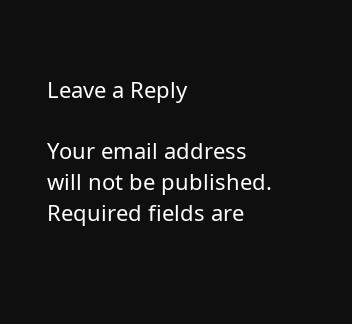Leave a Reply

Your email address will not be published. Required fields are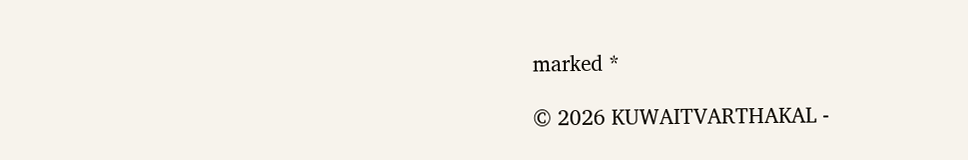marked *

© 2026 KUWAITVARTHAKAL -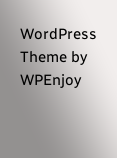WordPress Theme by WPEnjoy